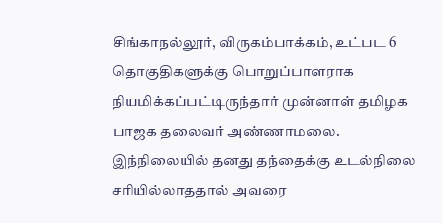சிங்காநல்லூர், விருகம்பாக்கம், உட்பட 6 தொகுதிகளுக்கு பொறுப்பாளராக நியமிக்கப்பட்டிருந்தார் முன்னாள் தமிழக பாஜக தலைவர் அண்ணாமலை.
இந்நிலையில் தனது தந்தைக்கு உடல்நிலை சரியில்லாததால் அவரை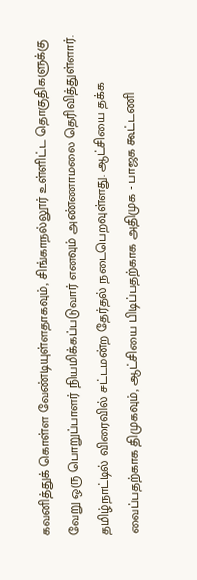கவனித்துக் கொள்ள வேண்டியுள்ளதாகவும், சிங்காநல்லூர் உள்ளிட்ட தொகுதிகளுக்கு வேறு ஒரு பொறுப்பாளர் நியமிக்கப்படுவார் எனவும் அண்ணாமலை தெரிவித்துள்ளார்.
தமிழ்நாட்டில் விரைவில் சட்டமன்ற தேர்தல் நடைபெறவுள்ளது. ஆட்சியை தக்க வைப்பதற்காக திமுகவும், ஆட்சியை பிடிப்பதற்காக அதிமுக - பாஜக கூட்டணி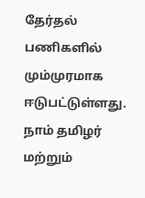தேர்தல் பணிகளில் மும்முரமாக ஈடுபட்டுள்ளது. நாம் தமிழர் மற்றும்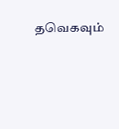தவெகவும்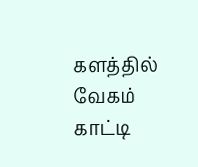களத்தில் வேகம் காட்டி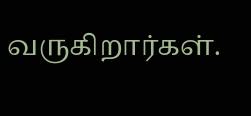வருகிறார்கள்.